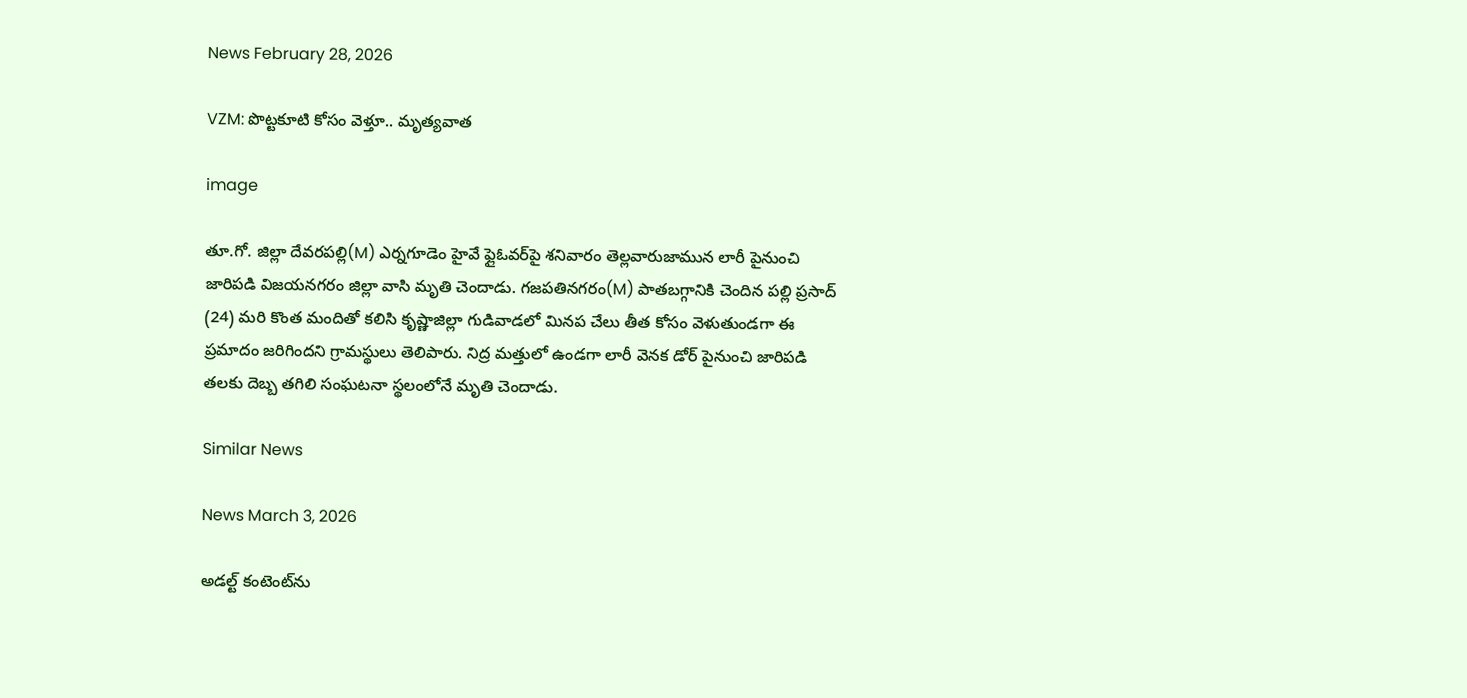News February 28, 2026

VZM: పొట్టకూటి కోసం వెళ్తూ.. మృత్యవాత

image

తూ.గో. జిల్లా దేవరపల్లి(M) ఎర్నగూడెం హైవే ఫ్లైఓవర్‌పై శనివారం తెల్లవారుజామున లారీ పైనుంచి జారిపడి విజయనగరం జిల్లా వాసి మృతి చెందాడు. గజపతినగరం(M) పాతబగ్గానికి చెందిన పల్లి ప్రసాద్ (24) మరి కొంత మందితో కలిసి కృష్ణాజిల్లా గుడివాడలో మినప చేలు తీత కోసం వెళుతుండగా ఈ ప్రమాదం జరిగిందని గ్రామస్థులు తెలిపారు. నిద్ర మత్తులో ఉండగా లారీ వెనక డోర్ పైనుంచి జారిపడి తలకు దెబ్బ తగిలి సంఘటనా స్థలంలోనే మృతి చెందాడు.

Similar News

News March 3, 2026

అడల్ట్ కంటెంట్‌ను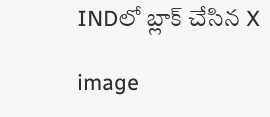INDలో బ్లాక్ చేసిన X

image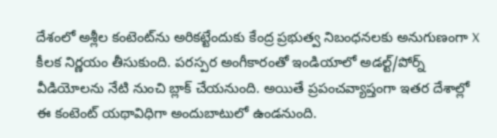దేశంలో అశ్లీల కంటెంట్‌ను అరికట్టేందుకు కేంద్ర ప్రభుత్వ నిబంధనలకు అనుగుణంగా X కీలక నిర్ణయం తీసుకుంది. పరస్పర అంగీకారంతో ఇండియాలో అడల్ట్/పోర్న్ వీడియోలను నేటి నుంచి బ్లాక్ చేయనుంది. అయితే ప్రపంచవ్యాప్తంగా ఇతర దేశాల్లో ఈ కంటెంట్ యథావిధిగా అందుబాటులో ఉండనుంది.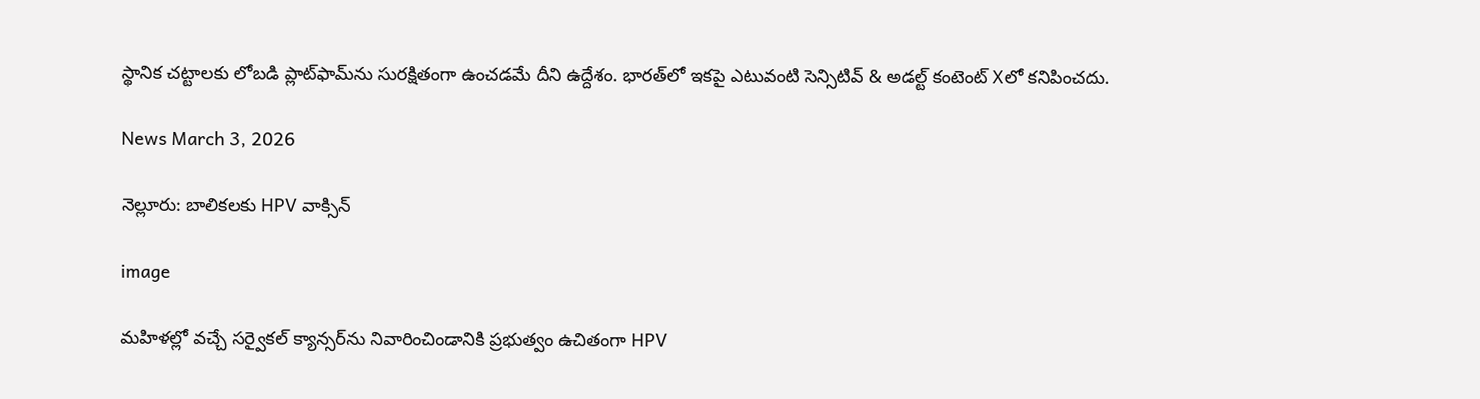స్థానిక చట్టాలకు లోబడి ప్లాట్‌ఫామ్‌ను సురక్షితంగా ఉంచడమే దీని ఉద్దేశం. భారత్‌లో ఇకపై ఎటువంటి సెన్సిటివ్ & అడల్ట్ కంటెంట్ Xలో కనిపించదు.

News March 3, 2026

నెల్లూరు: బాలికలకు HPV వాక్సిన్

image

మహిళల్లో వచ్చే సర్వైకల్ క్యాన్సర్‌ను నివారించిండానికి ప్రభుత్వం ఉచితంగా HPV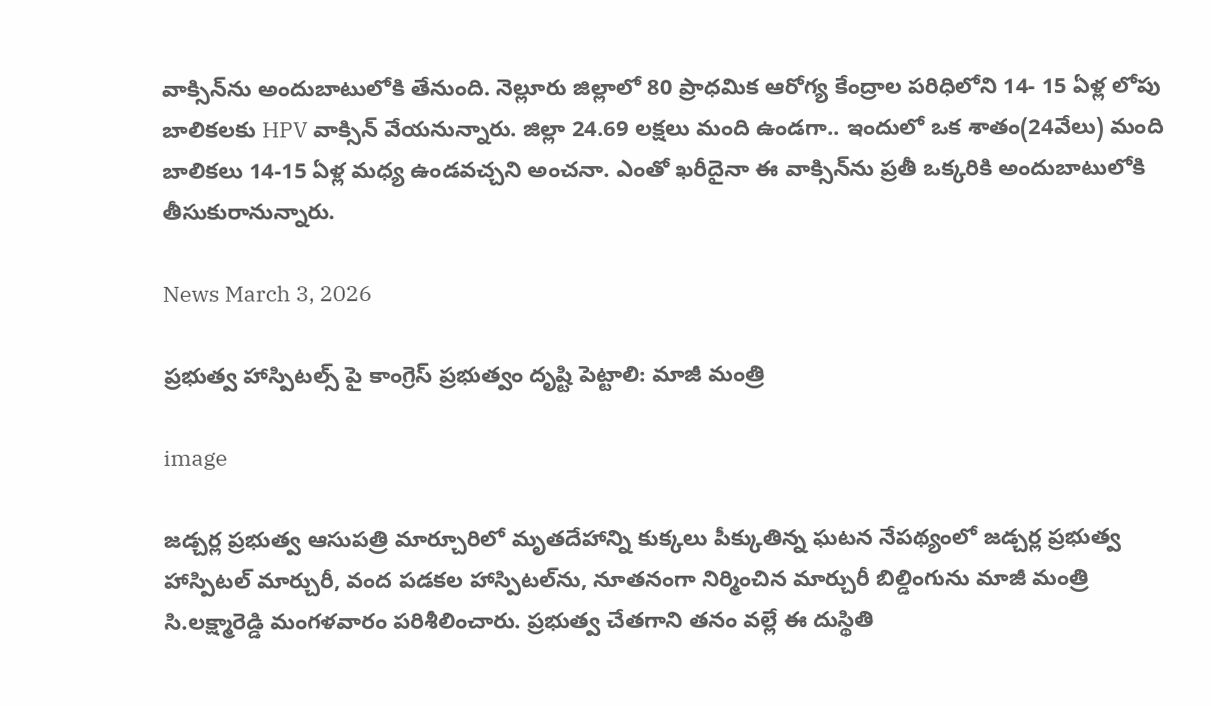వాక్సిన్‌ను అందుబాటులోకి తేనుంది. నెల్లూరు జిల్లాలో 80 ప్రాధమిక ఆరోగ్య కేంద్రాల పరిధిలోని 14- 15 ఏళ్ల లోపు బాలికలకు HPV వాక్సిన్ వేయనున్నారు. జిల్లా 24.69 లక్షలు మంది ఉండగా.. ఇందులో ఒక శాతం(24వేలు) మంది బాలికలు 14-15 ఏళ్ల మధ్య ఉండవచ్చని అంచనా. ఎంతో ఖరీదైనా ఈ వాక్సిన్‌ను ప్రతీ ఒక్కరికి అందుబాటులోకి తీసుకురానున్నారు.

News March 3, 2026

ప్రభుత్వ హాస్పిటల్స్ పై కాంగ్రెస్ ప్రభుత్వం దృష్టి పెట్టాలి: మాజీ మంత్రి

image

జడ్చర్ల ప్రభుత్వ ఆసుపత్రి మార్చూరిలో మృతదేహాన్ని కుక్కలు పీక్కుతిన్న ఘటన నేపథ్యంలో జడ్చర్ల ప్రభుత్వ హాస్పిటల్ మార్చురీ, వంద పడకల హాస్పిటల్‌ను, నూతనంగా నిర్మించిన మార్చురీ బిల్డింగును మాజీ మంత్రి సి.లక్ష్మారెడ్డి మంగళవారం పరిశీలించారు. ప్రభుత్వ చేతగాని తనం వల్లే ఈ దుస్థితి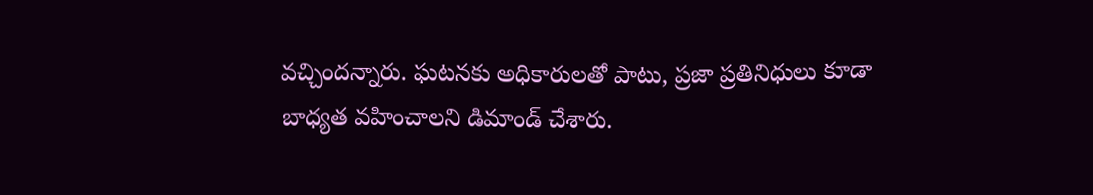వచ్చిందన్నారు. ఘటనకు అధికారులతో పాటు, ప్రజా ప్రతినిధులు కూడా బాధ్యత వహించాలని డిమాండ్ చేశారు.